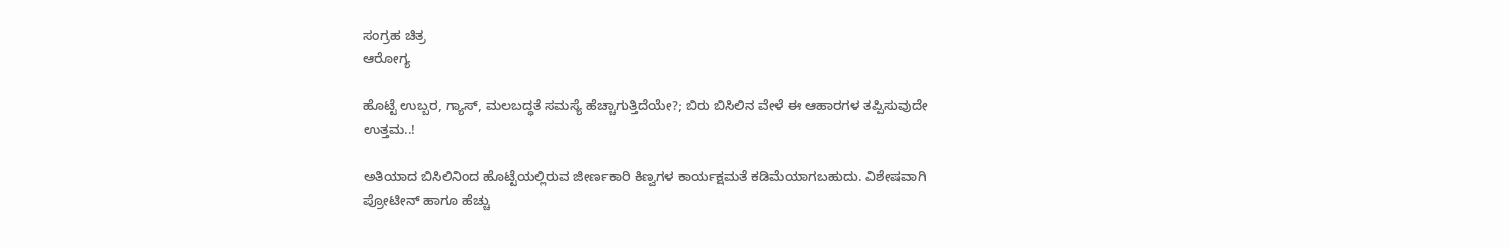ಸಂಗ್ರಹ ಚಿತ್ರ
ಆರೋಗ್ಯ

ಹೊಟ್ಟೆ ಉಬ್ಬರ, ಗ್ಯಾಸ್, ಮಲಬದ್ಧತೆ ಸಮಸ್ಯೆ ಹೆಚ್ಚಾಗುತ್ತಿದೆಯೇ?; ಬಿರು ಬಿಸಿಲಿನ ವೇಳೆ ಈ ಆಹಾರಗಳ ತಪ್ಪಿಸುವುದೇ ಉತ್ತಮ..!

ಅತಿಯಾದ ಬಿಸಿಲಿನಿಂದ ಹೊಟ್ಟೆಯಲ್ಲಿರುವ ಜೀರ್ಣಕಾರಿ ಕಿಣ್ವಗಳ ಕಾರ್ಯಕ್ಷಮತೆ ಕಡಿಮೆಯಾಗಬಹುದು. ವಿಶೇಷವಾಗಿ ಪ್ರೋಟೀನ್ ಹಾಗೂ ಹೆಚ್ಚು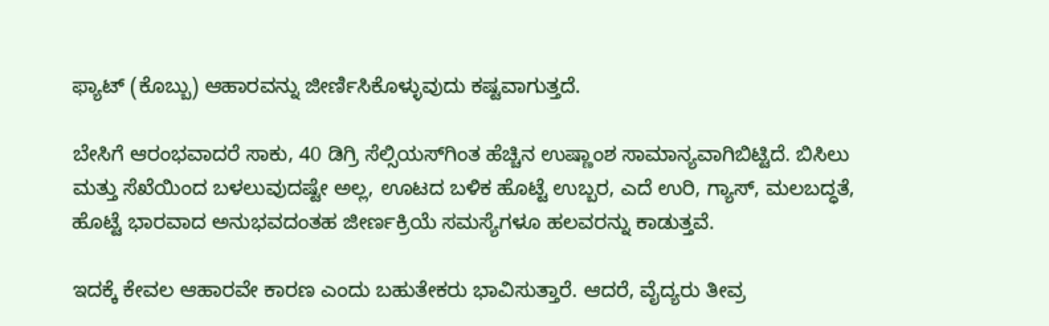ಫ್ಯಾಟ್ (ಕೊಬ್ಬು) ಆಹಾರವನ್ನು ಜೀರ್ಣಿಸಿಕೊಳ್ಳುವುದು ಕಷ್ಟವಾಗುತ್ತದೆ.

ಬೇಸಿಗೆ ಆರಂಭವಾದರೆ ಸಾಕು, 40 ಡಿಗ್ರಿ ಸೆಲ್ಸಿಯಸ್‌ಗಿಂತ ಹೆಚ್ಚಿನ ಉಷ್ಣಾಂಶ ಸಾಮಾನ್ಯವಾಗಿಬಿಟ್ಟಿದೆ. ಬಿಸಿಲು ಮತ್ತು ಸೆಖೆಯಿಂದ ಬಳಲುವುದಷ್ಟೇ ಅಲ್ಲ, ಊಟದ ಬಳಿಕ ಹೊಟ್ಟೆ ಉಬ್ಬರ, ಎದೆ ಉರಿ, ಗ್ಯಾಸ್, ಮಲಬದ್ಧತೆ, ಹೊಟ್ಟೆ ಭಾರವಾದ ಅನುಭವದಂತಹ ಜೀರ್ಣಕ್ರಿಯೆ ಸಮಸ್ಯೆಗಳೂ ಹಲವರನ್ನು ಕಾಡುತ್ತವೆ.

ಇದಕ್ಕೆ ಕೇವಲ ಆಹಾರವೇ ಕಾರಣ ಎಂದು ಬಹುತೇಕರು ಭಾವಿಸುತ್ತಾರೆ. ಆದರೆ, ವೈದ್ಯರು ತೀವ್ರ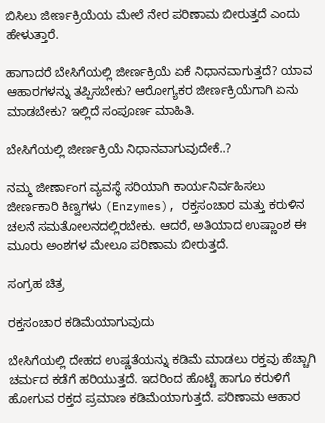ಬಿಸಿಲು ಜೀರ್ಣಕ್ರಿಯೆಯ ಮೇಲೆ ನೇರ ಪರಿಣಾಮ ಬೀರುತ್ತದೆ ಎಂದು ಹೇಳುತ್ತಾರೆ.

ಹಾಗಾದರೆ ಬೇಸಿಗೆಯಲ್ಲಿ ಜೀರ್ಣಕ್ರಿಯೆ ಏಕೆ ನಿಧಾನವಾಗುತ್ತದೆ? ಯಾವ ಆಹಾರಗಳನ್ನು ತಪ್ಪಿಸಬೇಕು? ಆರೋಗ್ಯಕರ ಜೀರ್ಣಕ್ರಿಯೆಗಾಗಿ ಏನು ಮಾಡಬೇಕು? ಇಲ್ಲಿದೆ ಸಂಪೂರ್ಣ ಮಾಹಿತಿ.

ಬೇಸಿಗೆಯಲ್ಲಿ ಜೀರ್ಣಕ್ರಿಯೆ ನಿಧಾನವಾಗುವುದೇಕೆ..?

ನಮ್ಮ ಜೀರ್ಣಾಂಗ ವ್ಯವಸ್ಥೆ ಸರಿಯಾಗಿ ಕಾರ್ಯನಿರ್ವಹಿಸಲು ಜೀರ್ಣಕಾರಿ ಕಿಣ್ವಗಳು (Enzymes), ರಕ್ತಸಂಚಾರ ಮತ್ತು ಕರುಳಿನ ಚಲನೆ ಸಮತೋಲನದಲ್ಲಿರಬೇಕು. ಆದರೆ, ಅತಿಯಾದ ಉಷ್ಣಾಂಶ ಈ ಮೂರು ಅಂಶಗಳ ಮೇಲೂ ಪರಿಣಾಮ ಬೀರುತ್ತದೆ.

ಸಂಗ್ರಹ ಚಿತ್ರ

ರಕ್ತಸಂಚಾರ ಕಡಿಮೆಯಾಗುವುದು

ಬೇಸಿಗೆಯಲ್ಲಿ ದೇಹದ ಉಷ್ಣತೆಯನ್ನು ಕಡಿಮೆ ಮಾಡಲು ರಕ್ತವು ಹೆಚ್ಚಾಗಿ ಚರ್ಮದ ಕಡೆಗೆ ಹರಿಯುತ್ತದೆ. ಇದರಿಂದ ಹೊಟ್ಟೆ ಹಾಗೂ ಕರುಳಿಗೆ ಹೋಗುವ ರಕ್ತದ ಪ್ರಮಾಣ ಕಡಿಮೆಯಾಗುತ್ತದೆ. ಪರಿಣಾಮ ಆಹಾರ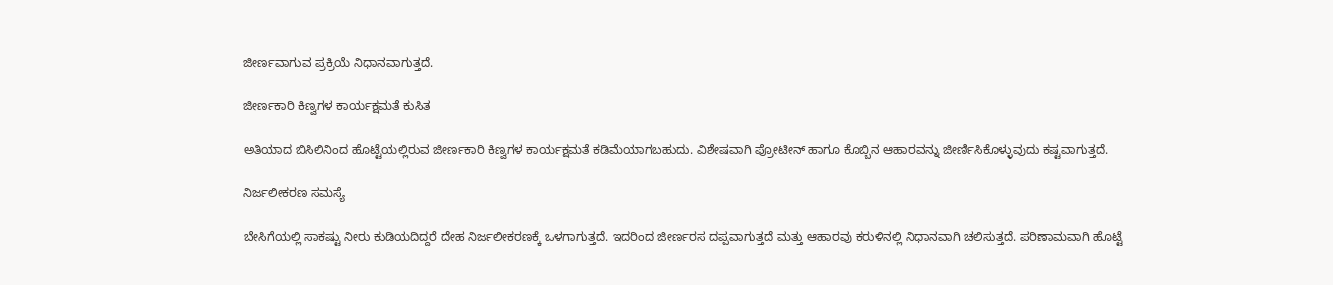ಜೀರ್ಣವಾಗುವ ಪ್ರಕ್ರಿಯೆ ನಿಧಾನವಾಗುತ್ತದೆ.

ಜೀರ್ಣಕಾರಿ ಕಿಣ್ವಗಳ ಕಾರ್ಯಕ್ಷಮತೆ ಕುಸಿತ

ಅತಿಯಾದ ಬಿಸಿಲಿನಿಂದ ಹೊಟ್ಟೆಯಲ್ಲಿರುವ ಜೀರ್ಣಕಾರಿ ಕಿಣ್ವಗಳ ಕಾರ್ಯಕ್ಷಮತೆ ಕಡಿಮೆಯಾಗಬಹುದು. ವಿಶೇಷವಾಗಿ ಪ್ರೋಟೀನ್ ಹಾಗೂ ಕೊಬ್ಬಿನ ಆಹಾರವನ್ನು ಜೀರ್ಣಿಸಿಕೊಳ್ಳುವುದು ಕಷ್ಟವಾಗುತ್ತದೆ.

ನಿರ್ಜಲೀಕರಣ ಸಮಸ್ಯೆ

ಬೇಸಿಗೆಯಲ್ಲಿ ಸಾಕಷ್ಟು ನೀರು ಕುಡಿಯದಿದ್ದರೆ ದೇಹ ನಿರ್ಜಲೀಕರಣಕ್ಕೆ ಒಳಗಾಗುತ್ತದೆ. ಇದರಿಂದ ಜೀರ್ಣರಸ ದಪ್ಪವಾಗುತ್ತದೆ ಮತ್ತು ಆಹಾರವು ಕರುಳಿನಲ್ಲಿ ನಿಧಾನವಾಗಿ ಚಲಿಸುತ್ತದೆ. ಪರಿಣಾಮವಾಗಿ ಹೊಟ್ಟೆ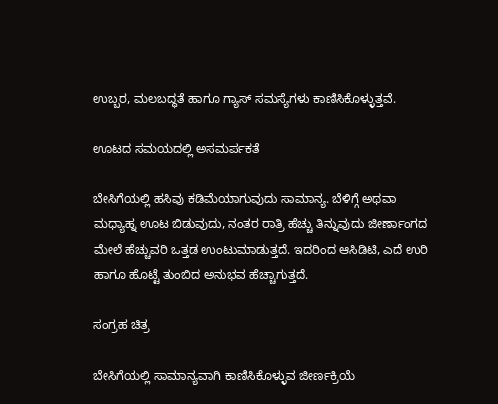ಉಬ್ಬರ, ಮಲಬದ್ಧತೆ ಹಾಗೂ ಗ್ಯಾಸ್ ಸಮಸ್ಯೆಗಳು ಕಾಣಿಸಿಕೊಳ್ಳುತ್ತವೆ.

ಊಟದ ಸಮಯದಲ್ಲಿ ಅಸಮರ್ಪಕತೆ

ಬೇಸಿಗೆಯಲ್ಲಿ ಹಸಿವು ಕಡಿಮೆಯಾಗುವುದು ಸಾಮಾನ್ಯ. ಬೆಳಿಗ್ಗೆ ಅಥವಾ ಮಧ್ಯಾಹ್ನ ಊಟ ಬಿಡುವುದು, ನಂತರ ರಾತ್ರಿ ಹೆಚ್ಚು ತಿನ್ನುವುದು ಜೀರ್ಣಾಂಗದ ಮೇಲೆ ಹೆಚ್ಚುವರಿ ಒತ್ತಡ ಉಂಟುಮಾಡುತ್ತದೆ. ಇದರಿಂದ ಆಸಿಡಿಟಿ, ಎದೆ ಉರಿ ಹಾಗೂ ಹೊಟ್ಟೆ ತುಂಬಿದ ಅನುಭವ ಹೆಚ್ಚಾಗುತ್ತದೆ.

ಸಂಗ್ರಹ ಚಿತ್ರ

ಬೇಸಿಗೆಯಲ್ಲಿ ಸಾಮಾನ್ಯವಾಗಿ ಕಾಣಿಸಿಕೊಳ್ಳುವ ಜೀರ್ಣಕ್ರಿಯೆ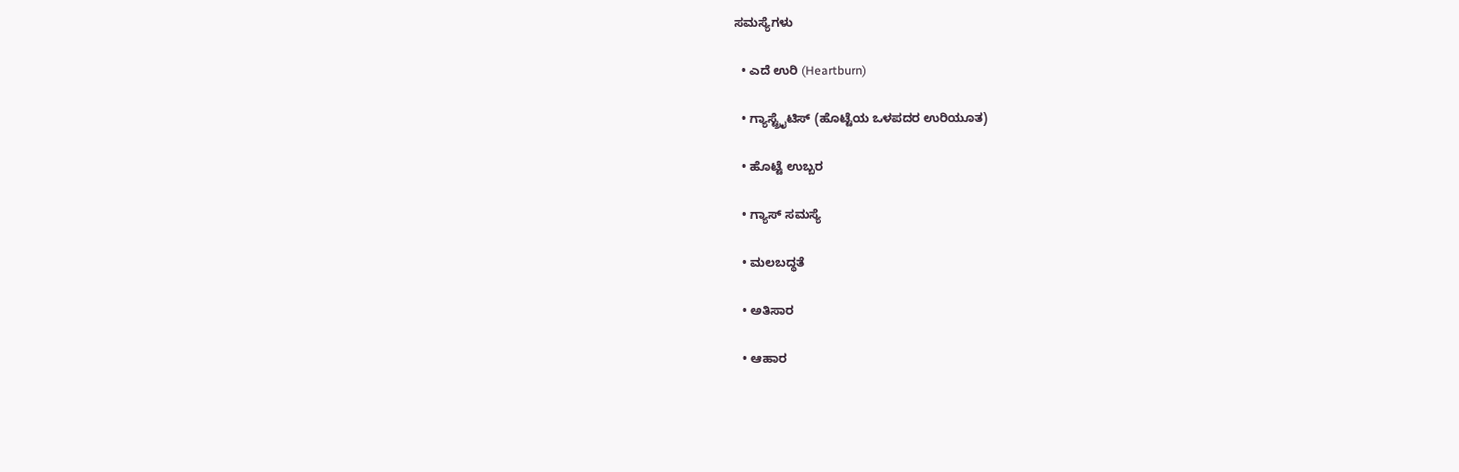ಸಮಸ್ಯೆಗಳು

  • ಎದೆ ಉರಿ (Heartburn)

  • ಗ್ಯಾಸ್ಟ್ರೈಟಿಸ್ (ಹೊಟ್ಟೆಯ ಒಳಪದರ ಉರಿಯೂತ)

  • ಹೊಟ್ಟೆ ಉಬ್ಬರ

  • ಗ್ಯಾಸ್ ಸಮಸ್ಯೆ

  • ಮಲಬದ್ಧತೆ

  • ಅತಿಸಾರ

  • ಆಹಾರ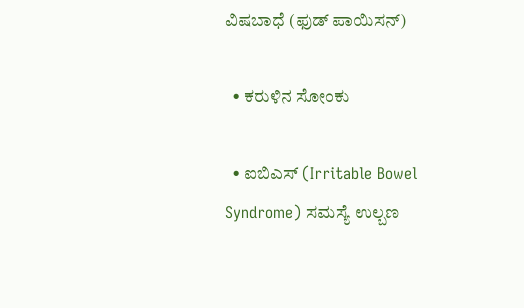ವಿಷಬಾಧೆ (ಫುಡ್ ಪಾಯಿಸನ್)

  • ಕರುಳಿನ ಸೋಂಕು

  • ಐಬಿಎಸ್ (Irritable Bowel Syndrome) ಸಮಸ್ಯೆ ಉಲ್ಬಣ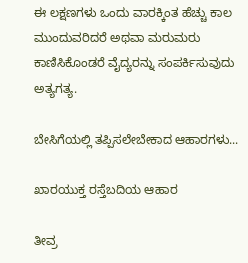ಈ ಲಕ್ಷಣಗಳು ಒಂದು ವಾರಕ್ಕಿಂತ ಹೆಚ್ಚು ಕಾಲ ಮುಂದುವರಿದರೆ ಅಥವಾ ಮರುಮರು ಕಾಣಿಸಿಕೊಂಡರೆ ವೈದ್ಯರನ್ನು ಸಂಪರ್ಕಿಸುವುದು ಅತ್ಯಗತ್ಯ.

ಬೇಸಿಗೆಯಲ್ಲಿ ತಪ್ಪಿಸಲೇಬೇಕಾದ ಆಹಾರಗಳು...

ಖಾರಯುಕ್ತ ರಸ್ತೆಬದಿಯ ಆಹಾರ

ತೀವ್ರ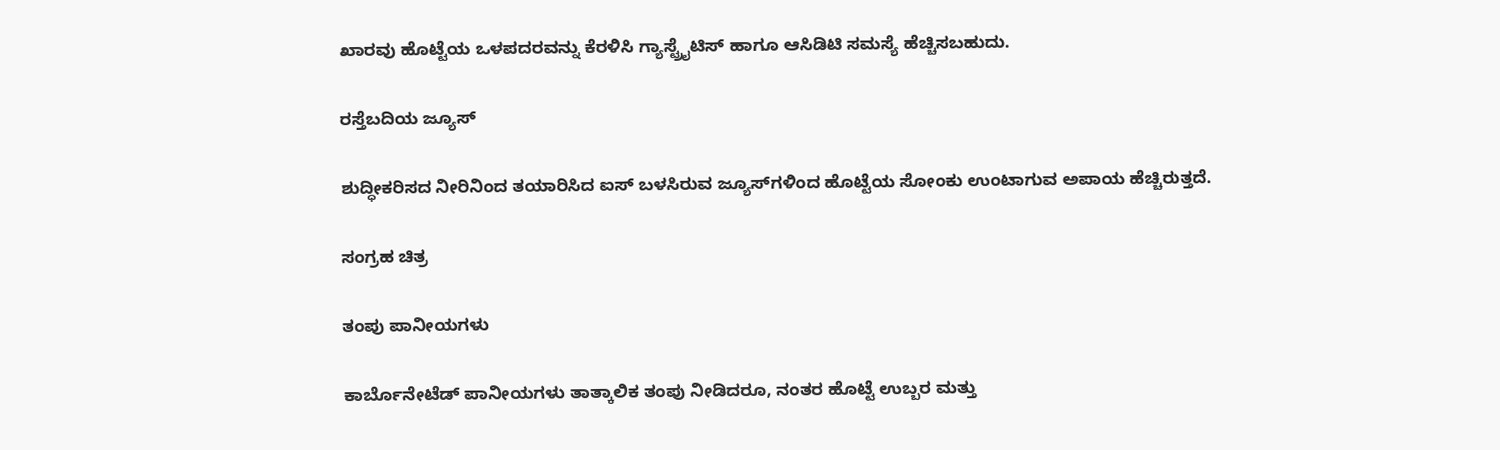ಖಾರವು ಹೊಟ್ಟೆಯ ಒಳಪದರವನ್ನು ಕೆರಳಿಸಿ ಗ್ಯಾಸ್ಟ್ರೈಟಿಸ್ ಹಾಗೂ ಆಸಿಡಿಟಿ ಸಮಸ್ಯೆ ಹೆಚ್ಚಿಸಬಹುದು.

ರಸ್ತೆಬದಿಯ ಜ್ಯೂಸ್

ಶುದ್ಧೀಕರಿಸದ ನೀರಿನಿಂದ ತಯಾರಿಸಿದ ಐಸ್ ಬಳಸಿರುವ ಜ್ಯೂಸ್‌ಗಳಿಂದ ಹೊಟ್ಟೆಯ ಸೋಂಕು ಉಂಟಾಗುವ ಅಪಾಯ ಹೆಚ್ಚಿರುತ್ತದೆ.

ಸಂಗ್ರಹ ಚಿತ್ರ

ತಂಪು ಪಾನೀಯಗಳು

ಕಾರ್ಬೊನೇಟೆಡ್ ಪಾನೀಯಗಳು ತಾತ್ಕಾಲಿಕ ತಂಪು ನೀಡಿದರೂ, ನಂತರ ಹೊಟ್ಟೆ ಉಬ್ಬರ ಮತ್ತು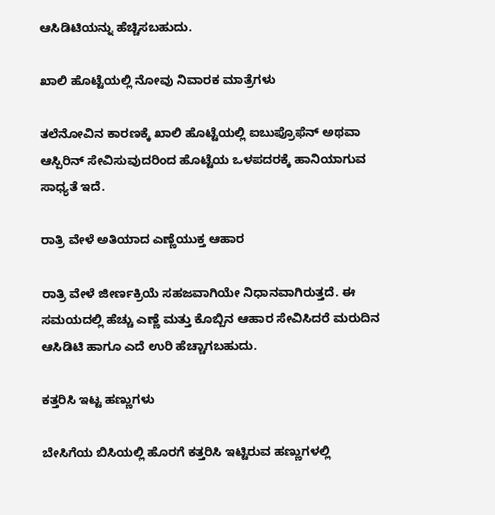ಆಸಿಡಿಟಿಯನ್ನು ಹೆಚ್ಚಿಸಬಹುದು.

ಖಾಲಿ ಹೊಟ್ಟೆಯಲ್ಲಿ ನೋವು ನಿವಾರಕ ಮಾತ್ರೆಗಳು

ತಲೆನೋವಿನ ಕಾರಣಕ್ಕೆ ಖಾಲಿ ಹೊಟ್ಟೆಯಲ್ಲಿ ಐಬುಪ್ರೊಫೆನ್ ಅಥವಾ ಆಸ್ಪಿರಿನ್ ಸೇವಿಸುವುದರಿಂದ ಹೊಟ್ಟೆಯ ಒಳಪದರಕ್ಕೆ ಹಾನಿಯಾಗುವ ಸಾಧ್ಯತೆ ಇದೆ.

ರಾತ್ರಿ ವೇಳೆ ಅತಿಯಾದ ಎಣ್ಣೆಯುಕ್ತ ಆಹಾರ

ರಾತ್ರಿ ವೇಳೆ ಜೀರ್ಣಕ್ರಿಯೆ ಸಹಜವಾಗಿಯೇ ನಿಧಾನವಾಗಿರುತ್ತದೆ. ಈ ಸಮಯದಲ್ಲಿ ಹೆಚ್ಚು ಎಣ್ಣೆ ಮತ್ತು ಕೊಬ್ಬಿನ ಆಹಾರ ಸೇವಿಸಿದರೆ ಮರುದಿನ ಆಸಿಡಿಟಿ ಹಾಗೂ ಎದೆ ಉರಿ ಹೆಚ್ಚಾಗಬಹುದು.

ಕತ್ತರಿಸಿ ಇಟ್ಟ ಹಣ್ಣುಗಳು

ಬೇಸಿಗೆಯ ಬಿಸಿಯಲ್ಲಿ ಹೊರಗೆ ಕತ್ತರಿಸಿ ಇಟ್ಟಿರುವ ಹಣ್ಣುಗಳಲ್ಲಿ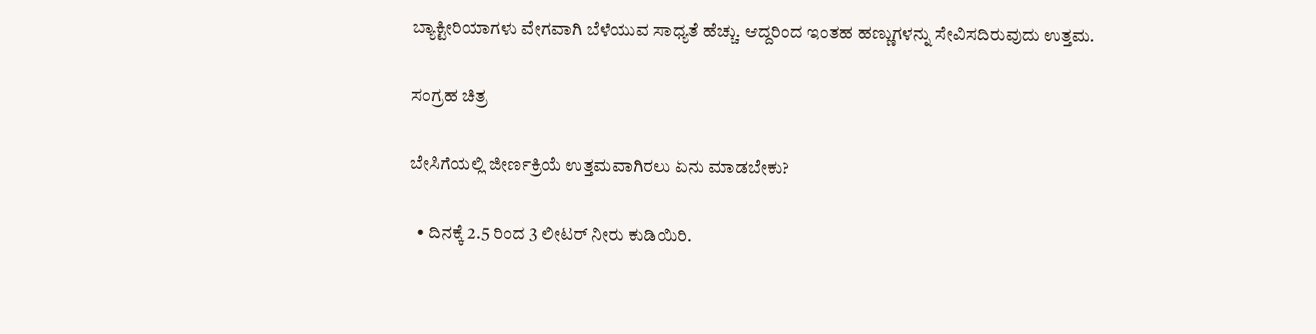ಬ್ಯಾಕ್ಟೀರಿಯಾಗಳು ವೇಗವಾಗಿ ಬೆಳೆಯುವ ಸಾಧ್ಯತೆ ಹೆಚ್ಚು. ಆದ್ದರಿಂದ ಇಂತಹ ಹಣ್ಣುಗಳನ್ನು ಸೇವಿಸದಿರುವುದು ಉತ್ತಮ.

ಸಂಗ್ರಹ ಚಿತ್ರ

ಬೇಸಿಗೆಯಲ್ಲಿ ಜೀರ್ಣಕ್ರಿಯೆ ಉತ್ತಮವಾಗಿರಲು ಏನು ಮಾಡಬೇಕು?

  • ದಿನಕ್ಕೆ 2.5 ರಿಂದ 3 ಲೀಟರ್ ನೀರು ಕುಡಿಯಿರಿ.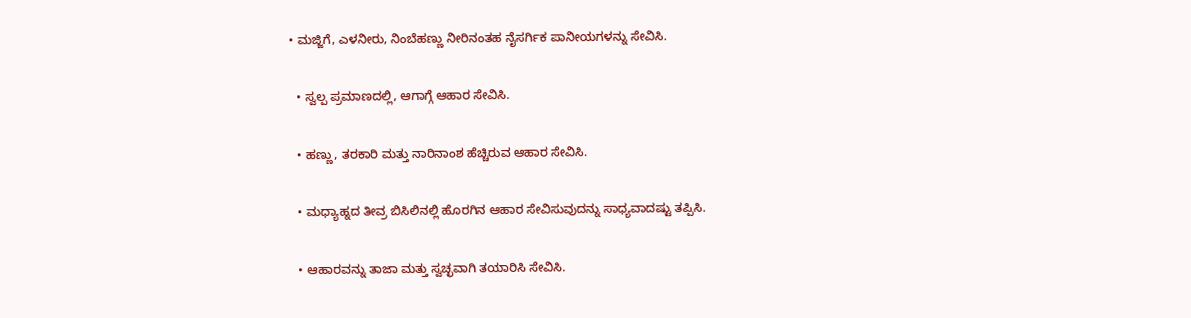• ಮಜ್ಜಿಗೆ, ಎಳನೀರು, ನಿಂಬೆಹಣ್ಣು ನೀರಿನಂತಹ ನೈಸರ್ಗಿಕ ಪಾನೀಯಗಳನ್ನು ಸೇವಿಸಿ.

  • ಸ್ವಲ್ಪ ಪ್ರಮಾಣದಲ್ಲಿ, ಆಗಾಗ್ಗೆ ಆಹಾರ ಸೇವಿಸಿ.

  • ಹಣ್ಣು, ತರಕಾರಿ ಮತ್ತು ನಾರಿನಾಂಶ ಹೆಚ್ಚಿರುವ ಆಹಾರ ಸೇವಿಸಿ.

  • ಮಧ್ಯಾಹ್ನದ ತೀವ್ರ ಬಿಸಿಲಿನಲ್ಲಿ ಹೊರಗಿನ ಆಹಾರ ಸೇವಿಸುವುದನ್ನು ಸಾಧ್ಯವಾದಷ್ಟು ತಪ್ಪಿಸಿ.

  • ಆಹಾರವನ್ನು ತಾಜಾ ಮತ್ತು ಸ್ವಚ್ಛವಾಗಿ ತಯಾರಿಸಿ ಸೇವಿಸಿ.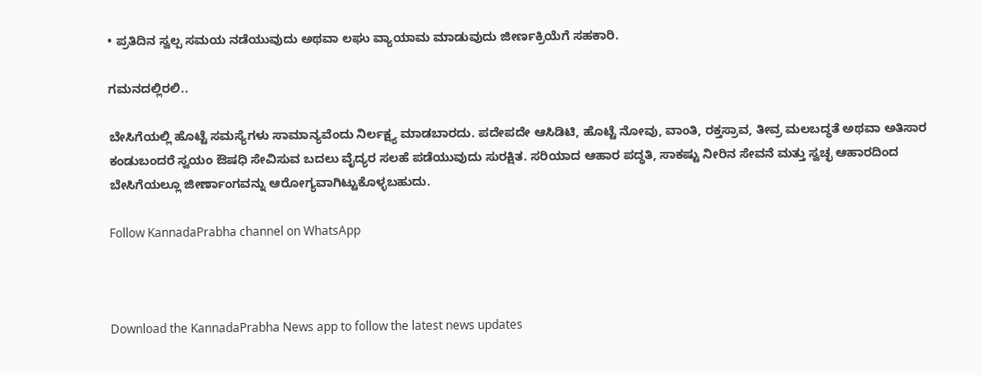• ಪ್ರತಿದಿನ ಸ್ವಲ್ಪ ಸಮಯ ನಡೆಯುವುದು ಅಥವಾ ಲಘು ವ್ಯಾಯಾಮ ಮಾಡುವುದು ಜೀರ್ಣಕ್ರಿಯೆಗೆ ಸಹಕಾರಿ.

ಗಮನದಲ್ಲಿರಲಿ..

ಬೇಸಿಗೆಯಲ್ಲಿ ಹೊಟ್ಟೆ ಸಮಸ್ಯೆಗಳು ಸಾಮಾನ್ಯವೆಂದು ನಿರ್ಲಕ್ಷ್ಯ ಮಾಡಬಾರದು. ಪದೇಪದೇ ಆಸಿಡಿಟಿ, ಹೊಟ್ಟೆ ನೋವು, ವಾಂತಿ, ರಕ್ತಸ್ರಾವ, ತೀವ್ರ ಮಲಬದ್ಧತೆ ಅಥವಾ ಅತಿಸಾರ ಕಂಡುಬಂದರೆ ಸ್ವಯಂ ಔಷಧಿ ಸೇವಿಸುವ ಬದಲು ವೈದ್ಯರ ಸಲಹೆ ಪಡೆಯುವುದು ಸುರಕ್ಷಿತ. ಸರಿಯಾದ ಆಹಾರ ಪದ್ಧತಿ, ಸಾಕಷ್ಟು ನೀರಿನ ಸೇವನೆ ಮತ್ತು ಸ್ವಚ್ಛ ಆಹಾರದಿಂದ ಬೇಸಿಗೆಯಲ್ಲೂ ಜೀರ್ಣಾಂಗವನ್ನು ಆರೋಗ್ಯವಾಗಿಟ್ಟುಕೊಳ್ಳಬಹುದು.

Follow KannadaPrabha channel on WhatsApp



Download the KannadaPrabha News app to follow the latest news updates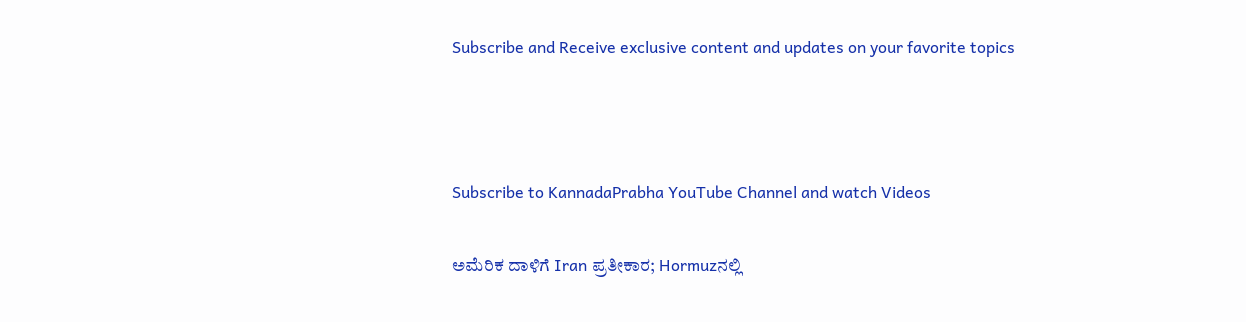Subscribe and Receive exclusive content and updates on your favorite topics



Subscribe to KannadaPrabha YouTube Channel and watch Videos

ಅಮೆರಿಕ ದಾಳಿಗೆ Iran ಪ್ರತೀಕಾರ; Hormuzನಲ್ಲಿ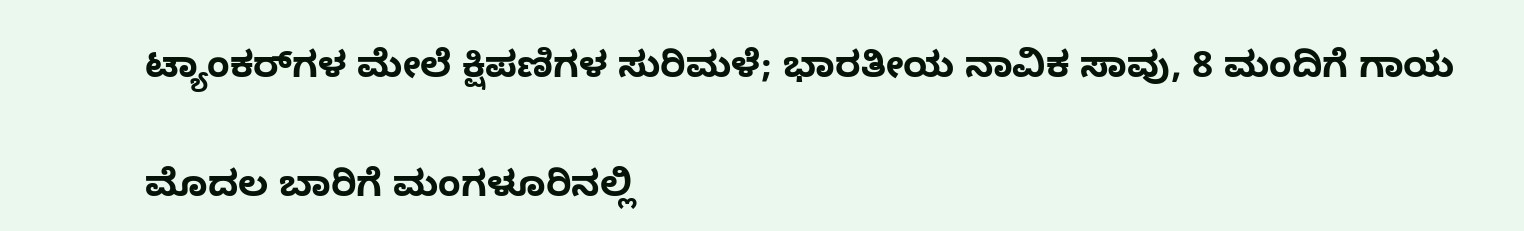ಟ್ಯಾಂಕರ್‌ಗಳ ಮೇಲೆ ಕ್ಷಿಪಣಿಗಳ ಸುರಿಮಳೆ; ಭಾರತೀಯ ನಾವಿಕ ಸಾವು, 8 ಮಂದಿಗೆ ಗಾಯ

ಮೊದಲ ಬಾರಿಗೆ ಮಂಗಳೂರಿನಲ್ಲಿ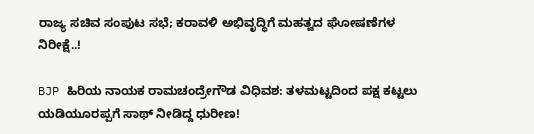ರಾಜ್ಯ ಸಚಿವ ಸಂಪುಟ ಸಭೆ; ಕರಾವಳಿ ಅಭಿವೃದ್ಧಿಗೆ ಮಹತ್ವದ ಘೋಷಣೆಗಳ ನಿರೀಕ್ಷೆ..!

BJP ಹಿರಿಯ ನಾಯಕ ರಾಮಚಂದ್ರೇಗೌಡ ವಿಧಿವಶ: ತಳಮಟ್ಟದಿಂದ ಪಕ್ಷ ಕಟ್ಟಲು ಯಡಿಯೂರಪ್ಪಗೆ ಸಾಥ್ ನೀಡಿದ್ದ ಧುರೀಣ!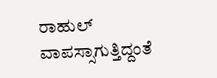ರಾಹುಲ್ ವಾಪಸ್ಸಾಗುತ್ತಿದ್ದಂತೆ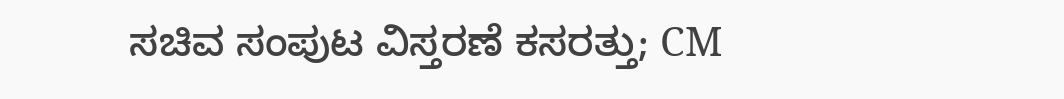ಸಚಿವ ಸಂಪುಟ ವಿಸ್ತರಣೆ ಕಸರತ್ತು; CM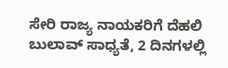ಸೇರಿ ರಾಜ್ಯ ನಾಯಕರಿಗೆ ದೆಹಲಿ ಬುಲಾವ್ ಸಾಧ್ಯತೆ, 2 ದಿನಗಳಲ್ಲಿ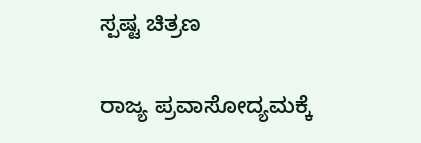ಸ್ಪಷ್ಟ ಚಿತ್ರಣ

ರಾಜ್ಯ ಪ್ರವಾಸೋದ್ಯಮಕ್ಕೆ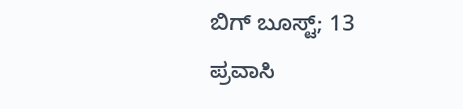ಬಿಗ್ ಬೂಸ್ಟ್; 13 ಪ್ರವಾಸಿ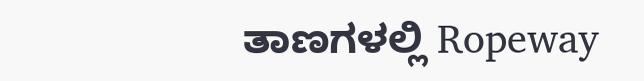ತಾಣಗಳಲ್ಲಿ Ropeway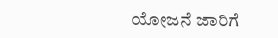ಯೋಜನೆ ಜಾರಿಗೆ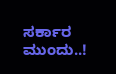ಸರ್ಕಾರ ಮುಂದು..!